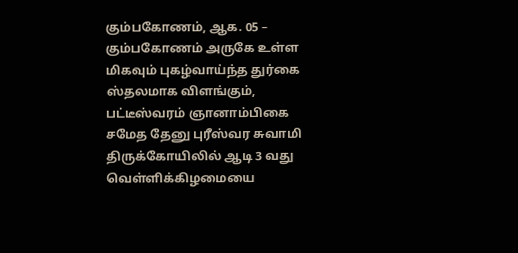கும்பகோணம், ஆக. 05 –
கும்பகோணம் அருகே உள்ள மிகவும் புகழ்வாய்ந்த துர்கை ஸ்தலமாக விளங்கும், பட்டீஸ்வரம் ஞானாம்பிகை சமேத தேனு புரீஸ்வர சுவாமி திருக்கோயிலில் ஆடி 3 வது வெள்ளிக்கிழமையை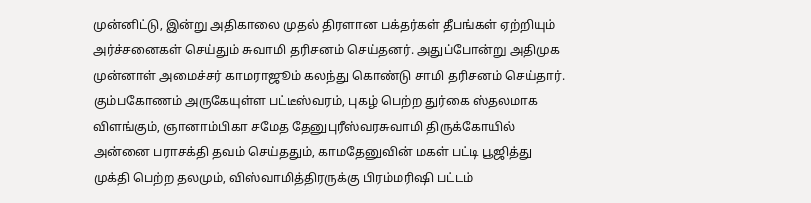முன்னிட்டு, இன்று அதிகாலை முதல் திரளான பக்தர்கள் தீபங்கள் ஏற்றியும் அர்ச்சனைகள் செய்தும் சுவாமி தரிசனம் செய்தனர். அதுப்போன்று அதிமுக முன்னாள் அமைச்சர் காமராஜூம் கலந்து கொண்டு சாமி தரிசனம் செய்தார்.
கும்பகோணம் அருகேயுள்ள பட்டீஸ்வரம், புகழ் பெற்ற துர்கை ஸ்தலமாக விளங்கும், ஞானாம்பிகா சமேத தேனுபுரீஸ்வரசுவாமி திருக்கோயில் அன்னை பராசக்தி தவம் செய்ததும், காமதேனுவின் மகள் பட்டி பூஜித்து முக்தி பெற்ற தலமும், விஸ்வாமித்திரருக்கு பிரம்மரிஷி பட்டம்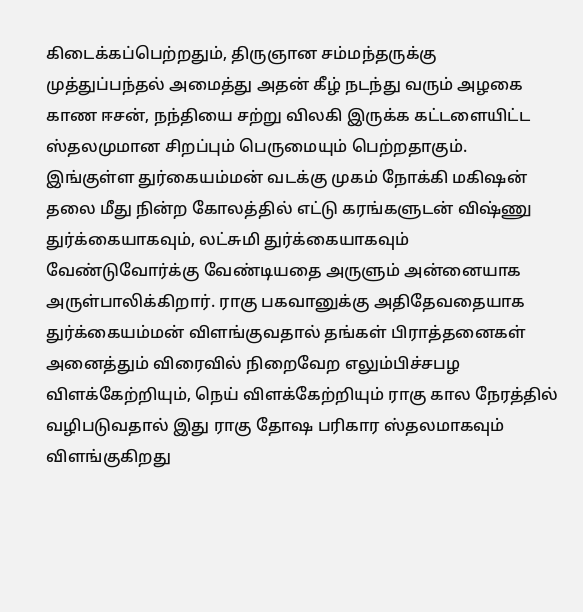கிடைக்கப்பெற்றதும், திருஞான சம்மந்தருக்கு முத்துப்பந்தல் அமைத்து அதன் கீழ் நடந்து வரும் அழகை காண ஈசன், நந்தியை சற்று விலகி இருக்க கட்டளையிட்ட ஸ்தலமுமான சிறப்பும் பெருமையும் பெற்றதாகும்.
இங்குள்ள துர்கையம்மன் வடக்கு முகம் நோக்கி மகிஷன் தலை மீது நின்ற கோலத்தில் எட்டு கரங்களுடன் விஷ்ணு துர்க்கையாகவும், லட்சுமி துர்க்கையாகவும் வேண்டுவோர்க்கு வேண்டியதை அருளும் அன்னையாக அருள்பாலிக்கிறார். ராகு பகவானுக்கு அதிதேவதையாக துர்க்கையம்மன் விளங்குவதால் தங்கள் பிராத்தனைகள் அனைத்தும் விரைவில் நிறைவேற எலும்பிச்சபழ விளக்கேற்றியும், நெய் விளக்கேற்றியும் ராகு கால நேரத்தில் வழிபடுவதால் இது ராகு தோஷ பரிகார ஸ்தலமாகவும் விளங்குகிறது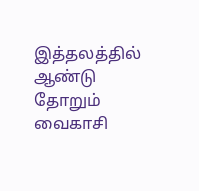இத்தலத்தில் ஆண்டு தோறும் வைகாசி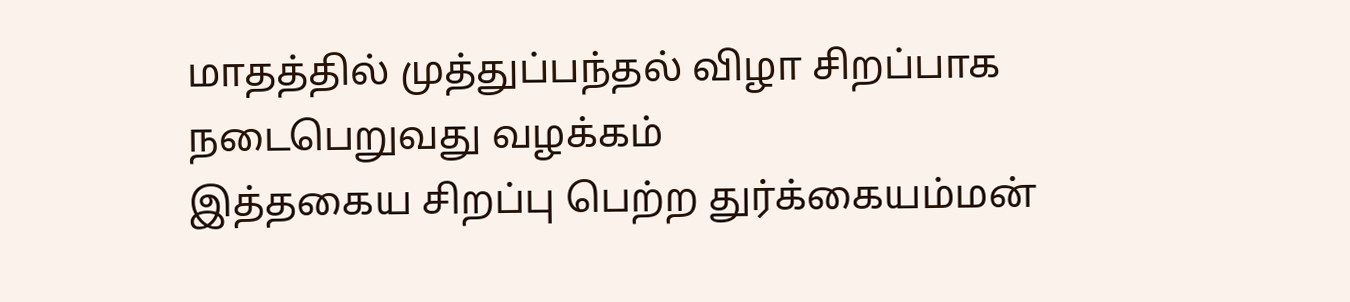மாதத்தில் முத்துப்பந்தல் விழா சிறப்பாக நடைபெறுவது வழக்கம்
இத்தகைய சிறப்பு பெற்ற துர்க்கையம்மன்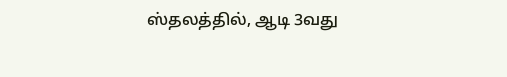ஸ்தலத்தில், ஆடி 3வது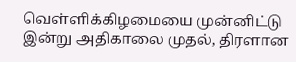வெள்ளிக்கிழமையை முன்னிட்டு இன்று அதிகாலை முதல், திரளான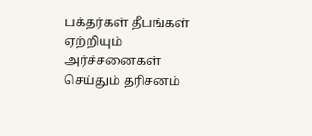பக்தர்கள் தீபங்கள் ஏற்றியும் அர்ச்சனைகள் செய்தும் தரிசனம்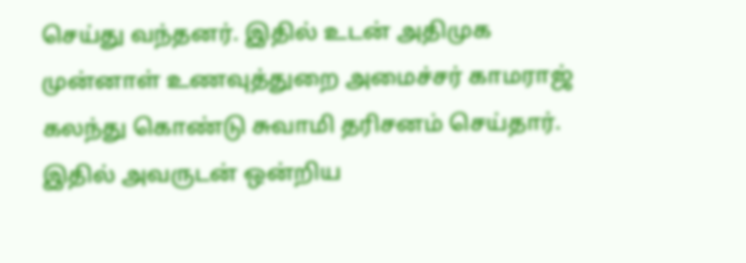செய்து வந்தனர். இதில் உடன் அதிமுக முன்னாள் உணவுத்துறை அமைச்சர் காமராஜ் கலந்து கொண்டு சுவாமி தரிசனம் செய்தார். இதில் அவருடன் ஒன்றிய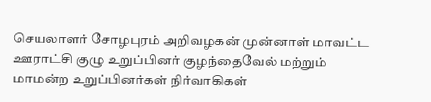செயலாளர் சோழபுரம் அறிவழகன் முன்னாள் மாவட்ட ஊராட்சி குழு உறுப்பினர் குழந்தைவேல் மற்றும் மாமன்ற உறுப்பினர்கள் நிர்வாகிகள்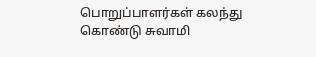பொறுப்பாளர்கள் கலந்து கொண்டு சுவாமி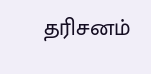தரிசனம்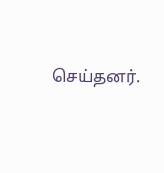செய்தனர்.